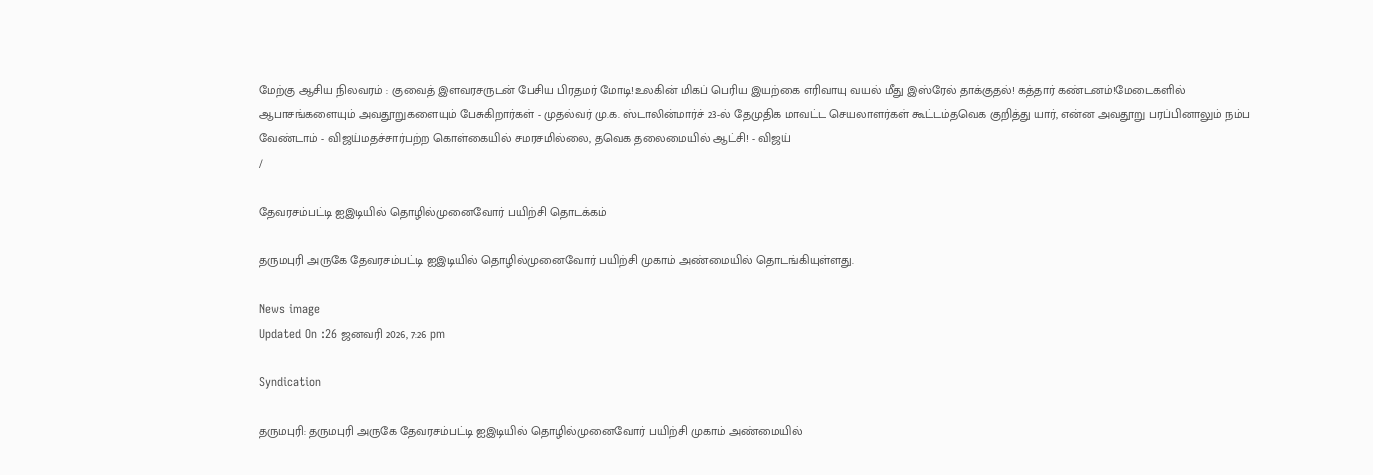மேற்கு ஆசிய நிலவரம் : குவைத் இளவரசருடன் பேசிய பிரதமர் மோடி!உலகின் மிகப் பெரிய இயற்கை எரிவாயு வயல் மீது இஸ்ரேல் தாக்குதல்! கத்தார் கண்டனம்!மேடைகளில் ஆபாசங்களையும் அவதூறுகளையும் பேசுகிறார்கள் - முதல்வர் மு.க. ஸ்டாலின்மார்ச் 23-ல் தேமுதிக மாவட்ட செயலாளர்கள் கூட்டம்தவெக குறித்து யார், என்ன அவதூறு பரப்பினாலும் நம்ப வேண்டாம் - விஜய்மதச்சார்பற்ற கொள்கையில் சமரசமில்லை, தவெக தலைமையில் ஆட்சி! - விஜய்
/

தேவரசம்பட்டி ஐஇடியில் தொழில்முனைவோர் பயிற்சி தொடக்கம்

தருமபுரி அருகே தேவரசம்பட்டி ஐஇடியில் தொழில்முனைவோர் பயிற்சி முகாம் அண்மையில் தொடங்கியுள்ளது.

News image
Updated On :26 ஜனவரி 2026, 7:26 pm

Syndication

தருமபுரி: தருமபுரி அருகே தேவரசம்பட்டி ஐஇடியில் தொழில்முனைவோர் பயிற்சி முகாம் அண்மையில்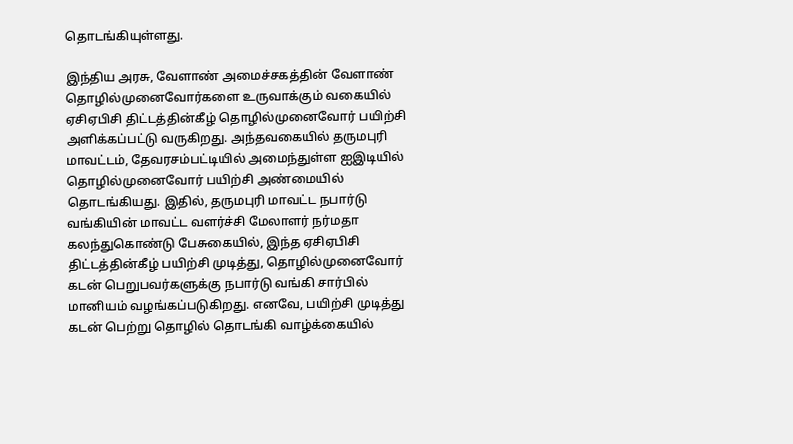தொடங்கியுள்ளது.

இந்திய அரசு, வேளாண் அமைச்சகத்தின் வேளாண் தொழில்முனைவோர்களை உருவாக்கும் வகையில் ஏசிஏபிசி திட்டத்தின்கீழ் தொழில்முனைவோர் பயிற்சி அளிக்கப்பட்டு வருகிறது. அந்தவகையில் தருமபுரி மாவட்டம், தேவரசம்பட்டியில் அமைந்துள்ள ஐஇடியில் தொழில்முனைவோர் பயிற்சி அண்மையில் தொடங்கியது. இதில், தருமபுரி மாவட்ட நபார்டு வங்கியின் மாவட்ட வளர்ச்சி மேலாளர் நர்மதா கலந்துகொண்டு பேசுகையில், இந்த ஏசிஏபிசி திட்டத்தின்கீழ் பயிற்சி முடித்து, தொழில்முனைவோர் கடன் பெறுபவர்களுக்கு நபார்டு வங்கி சார்பில் மானியம் வழங்கப்படுகிறது. எனவே, பயிற்சி முடித்து கடன் பெற்று தொழில் தொடங்கி வாழ்க்கையில்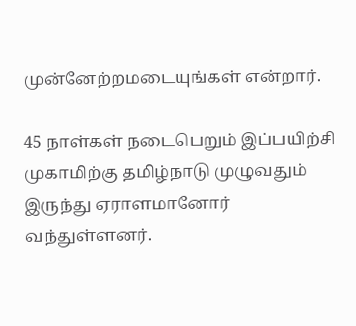முன்னேற்றமடையுங்கள் என்றார்.

45 நாள்கள் நடைபெறும் இப்பயிற்சி முகாமிற்கு தமிழ்நாடு முழுவதும் இருந்து ஏராளமானோர் வந்துள்ளனர்.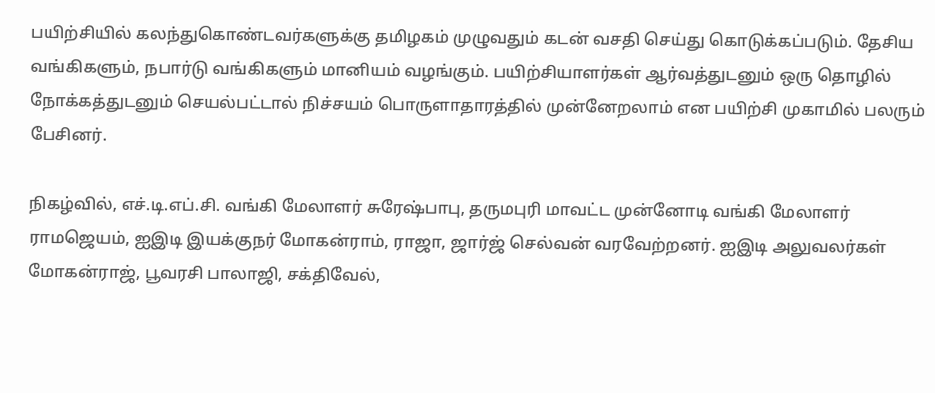பயிற்சியில் கலந்துகொண்டவர்களுக்கு தமிழகம் முழுவதும் கடன் வசதி செய்து கொடுக்கப்படும். தேசிய வங்கிகளும், நபார்டு வங்கிகளும் மானியம் வழங்கும். பயிற்சியாளர்கள் ஆர்வத்துடனும் ஒரு தொழில் நோக்கத்துடனும் செயல்பட்டால் நிச்சயம் பொருளாதாரத்தில் முன்னேறலாம் என பயிற்சி முகாமில் பலரும் பேசினர்.

நிகழ்வில், எச்.டி.எப்.சி. வங்கி மேலாளர் சுரேஷ்பாபு, தருமபுரி மாவட்ட முன்னோடி வங்கி மேலாளர் ராமஜெயம், ஐஇடி இயக்குநர் மோகன்ராம், ராஜா, ஜார்ஜ் செல்வன் வரவேற்றனர். ஐஇடி அலுவலர்கள் மோகன்ராஜ், பூவரசி பாலாஜி, சக்திவேல்,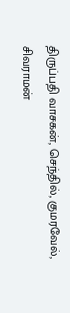திருப்பதி வாசகன், செந்தில், குமரவேல், சிவராமன்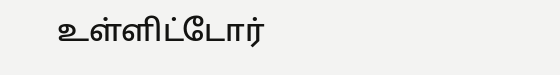உள்ளிட்டோர்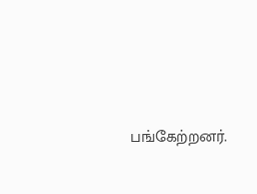பங்கேற்றனர்.